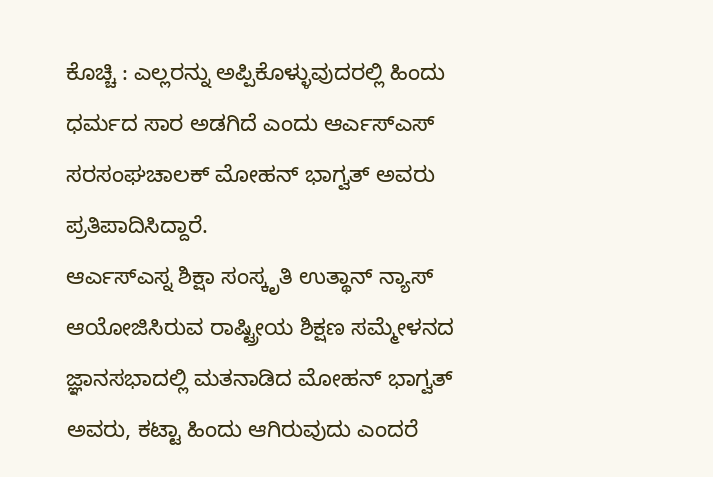ಕೊಚ್ಚಿ : ಎಲ್ಲರನ್ನು ಅಪ್ಪಿಕೊಳ್ಳುವುದರಲ್ಲಿ ಹಿಂದು ಧರ್ಮದ ಸಾರ ಅಡಗಿದೆ ಎಂದು ಆರ್ಎಸ್ಎಸ್ ಸರಸಂಘಚಾಲಕ್ ಮೋಹನ್ ಭಾಗ್ವತ್ ಅವರು ಪ್ರತಿಪಾದಿಸಿದ್ದಾರೆ.
ಆರ್ಎಸ್ಎಸ್ನ ಶಿಕ್ಷಾ ಸಂಸ್ಕೃತಿ ಉತ್ಥಾನ್ ನ್ಯಾಸ್ ಆಯೋಜಿಸಿರುವ ರಾಷ್ಟ್ರೀಯ ಶಿಕ್ಷಣ ಸಮ್ಮೇಳನದ ಜ್ಞಾನಸಭಾದಲ್ಲಿ ಮತನಾಡಿದ ಮೋಹನ್ ಭಾಗ್ವತ್ ಅವರು, ಕಟ್ಟಾ ಹಿಂದು ಆಗಿರುವುದು ಎಂದರೆ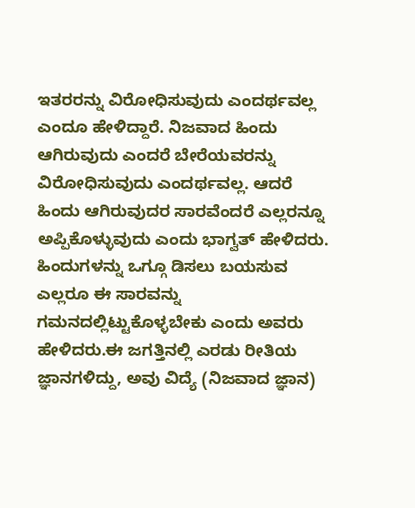ಇತರರನ್ನು ವಿರೋಧಿಸುವುದು ಎಂದರ್ಥವಲ್ಲ ಎಂದೂ ಹೇಳಿದ್ದಾರೆ. ನಿಜವಾದ ಹಿಂದು ಆಗಿರುವುದು ಎಂದರೆ ಬೇರೆಯವರನ್ನು ವಿರೋಧಿಸುವುದು ಎಂದರ್ಥವಲ್ಲ. ಆದರೆ ಹಿಂದು ಆಗಿರುವುದರ ಸಾರವೆಂದರೆ ಎಲ್ಲರನ್ನೂ ಅಪ್ಪಿಕೊಳ್ಳುವುದು ಎಂದು ಭಾಗ್ವತ್ ಹೇಳಿದರು.
ಹಿಂದುಗಳನ್ನು ಒಗ್ಗೂ ಡಿಸಲು ಬಯಸುವ ಎಲ್ಲರೂ ಈ ಸಾರವನ್ನು ಗಮನದಲ್ಲಿಟ್ಟುಕೊಳ್ಳಬೇಕು ಎಂದು ಅವರು ಹೇಳಿದರು.ಈ ಜಗತ್ತಿನಲ್ಲಿ ಎರಡು ರೀತಿಯ ಜ್ಞಾನಗಳಿದ್ದು, ಅವು ವಿದ್ಯೆ (ನಿಜವಾದ ಜ್ಞಾನ)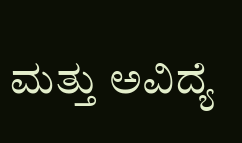ಮತ್ತು ಅವಿದ್ಯೆ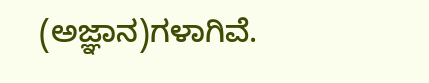(ಅಜ್ಞಾನ)ಗಳಾಗಿವೆ.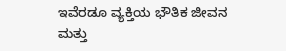ಇವೆರಡೂ ವ್ಯಕ್ತಿಯ ಭೌತಿಕ ಜೀವನ ಮತ್ತು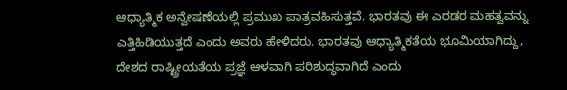ಆಧ್ಯಾತ್ಮಿಕ ಅನ್ವೇಷಣೆಯಲ್ಲಿ ಪ್ರಮುಖ ಪಾತ್ರವಹಿಸುತ್ತವೆ. ಭಾರತವು ಈ ಎರಡರ ಮಹತ್ವವನ್ನು ಎತ್ತಿಹಿಡಿಯುತ್ತದೆ ಎಂದು ಅವರು ಹೇಳಿದರು. ಭಾರತವು ಆಧ್ಯಾತ್ಮಿಕತೆಯ ಭೂಮಿಯಾಗಿದ್ದು, ದೇಶದ ರಾಷ್ಟ್ರೀಯತೆಯ ಪ್ರಜ್ಞೆ ಆಳವಾಗಿ ಪರಿಶುದ್ಧವಾಗಿದೆ ಎಂದು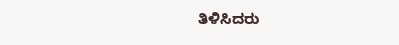ತಿಳಿಸಿದರು